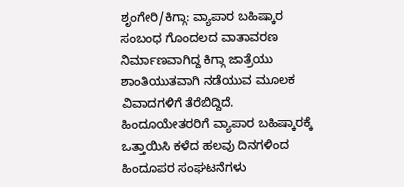ಶೃಂಗೇರಿ/ಕಿಗ್ಗಾ: ವ್ಯಾಪಾರ ಬಹಿಷ್ಕಾರ ಸಂಬಂಧ ಗೊಂದಲದ ವಾತಾವರಣ ನಿರ್ಮಾಣವಾಗಿದ್ದ ಕಿಗ್ಗಾ ಜಾತ್ರೆಯು ಶಾಂತಿಯುತವಾಗಿ ನಡೆಯುವ ಮೂಲಕ ವಿವಾದಗಳಿಗೆ ತೆರೆಬಿದ್ದಿದೆ.
ಹಿಂದೂಯೇತರರಿಗೆ ವ್ಯಾಪಾರ ಬಹಿಷ್ಕಾರಕ್ಕೆ ಒತ್ತಾಯಿಸಿ ಕಳೆದ ಹಲವು ದಿನಗಳಿಂದ ಹಿಂದೂಪರ ಸಂಘಟನೆಗಳು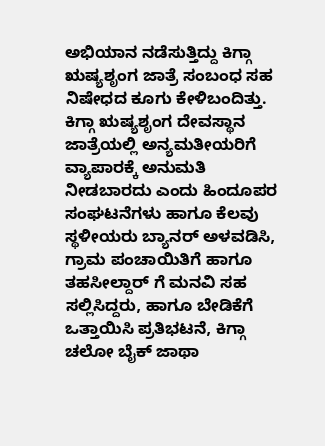ಅಭಿಯಾನ ನಡೆಸುತ್ತಿದ್ದು ಕಿಗ್ಗಾ ಋಷ್ಯಶೃಂಗ ಜಾತ್ರೆ ಸಂಬಂಧ ಸಹ ನಿಷೇಧದ ಕೂಗು ಕೇಳಿಬಂದಿತ್ತು.
ಕಿಗ್ಗಾ ಋಷ್ಯಶೃಂಗ ದೇವಸ್ಥಾನ ಜಾತ್ರೆಯಲ್ಲಿ ಅನ್ಯಮತೀಯರಿಗೆ ವ್ಯಾಪಾರಕ್ಕೆ ಅನುಮತಿ ನೀಡಬಾರದು ಎಂದು ಹಿಂದೂಪರ ಸಂಘಟನೆಗಳು ಹಾಗೂ ಕೆಲವು ಸ್ಥಳೀಯರು ಬ್ಯಾನರ್ ಅಳವಡಿಸಿ, ಗ್ರಾಮ ಪಂಚಾಯಿತಿಗೆ ಹಾಗೂ ತಹಸೀಲ್ದಾರ್ ಗೆ ಮನವಿ ಸಹ ಸಲ್ಲಿಸಿದ್ದರು, ಹಾಗೂ ಬೇಡಿಕೆಗೆ ಒತ್ತಾಯಿಸಿ ಪ್ರತಿಭಟನೆ, ಕಿಗ್ಗಾ ಚಲೋ ಬೈಕ್ ಜಾಥಾ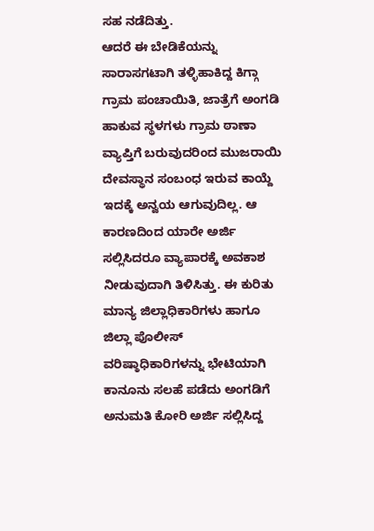ಸಹ ನಡೆದಿತ್ತು.
ಆದರೆ ಈ ಬೇಡಿಕೆಯನ್ನು ಸಾರಾಸಗಟಾಗಿ ತಳ್ಳಿಹಾಕಿದ್ದ ಕಿಗ್ಗಾ ಗ್ರಾಮ ಪಂಚಾಯಿತಿ, ಜಾತ್ರೆಗೆ ಅಂಗಡಿ ಹಾಕುವ ಸ್ಥಳಗಳು ಗ್ರಾಮ ಠಾಣಾ ವ್ಯಾಪ್ತಿಗೆ ಬರುವುದರಿಂದ ಮುಜರಾಯಿ ದೇವಸ್ಥಾನ ಸಂಬಂಧ ಇರುವ ಕಾಯ್ದೆ ಇದಕ್ಕೆ ಅನ್ವಯ ಆಗುವುದಿಲ್ಲ. ಆ ಕಾರಣದಿಂದ ಯಾರೇ ಅರ್ಜಿ ಸಲ್ಲಿಸಿದರೂ ವ್ಯಾಪಾರಕ್ಕೆ ಅವಕಾಶ ನೀಡುವುದಾಗಿ ತಿಳಿಸಿತ್ತು. ಈ ಕುರಿತು ಮಾನ್ಯ ಜಿಲ್ಲಾಧಿಕಾರಿಗಳು ಹಾಗೂ ಜಿಲ್ಲಾ ಪೊಲೀಸ್ ವರಿಷ್ಠಾಧಿಕಾರಿಗಳನ್ನು ಭೇಟಿಯಾಗಿ ಕಾನೂನು ಸಲಹೆ ಪಡೆದು ಅಂಗಡಿಗೆ ಅನುಮತಿ ಕೋರಿ ಅರ್ಜಿ ಸಲ್ಲಿಸಿದ್ದ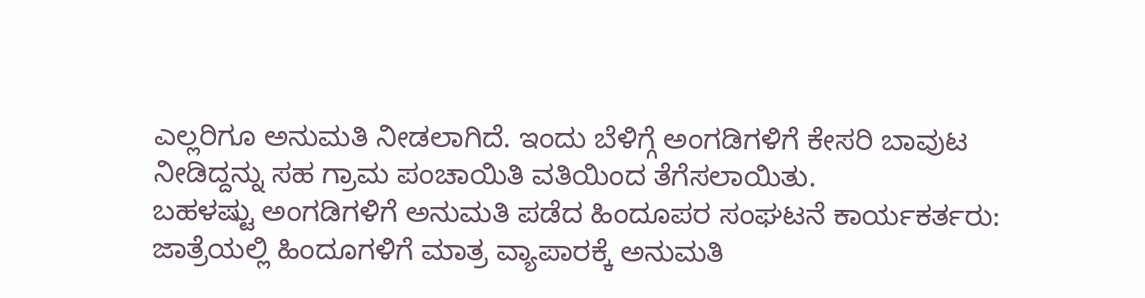ಎಲ್ಲರಿಗೂ ಅನುಮತಿ ನೀಡಲಾಗಿದೆ. ಇಂದು ಬೆಳಿಗ್ಗೆ ಅಂಗಡಿಗಳಿಗೆ ಕೇಸರಿ ಬಾವುಟ ನೀಡಿದ್ದನ್ನು ಸಹ ಗ್ರಾಮ ಪಂಚಾಯಿತಿ ವತಿಯಿಂದ ತೆಗೆಸಲಾಯಿತು.
ಬಹಳಷ್ಟು ಅಂಗಡಿಗಳಿಗೆ ಅನುಮತಿ ಪಡೆದ ಹಿಂದೂಪರ ಸಂಘಟನೆ ಕಾರ್ಯಕರ್ತರು: ಜಾತ್ರೆಯಲ್ಲಿ ಹಿಂದೂಗಳಿಗೆ ಮಾತ್ರ ವ್ಯಾಪಾರಕ್ಕೆ ಅನುಮತಿ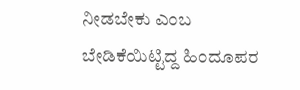ನೀಡಬೇಕು ಎಂಬ ಬೇಡಿಕೆಯಿಟ್ಟಿದ್ದ ಹಿಂದೂಪರ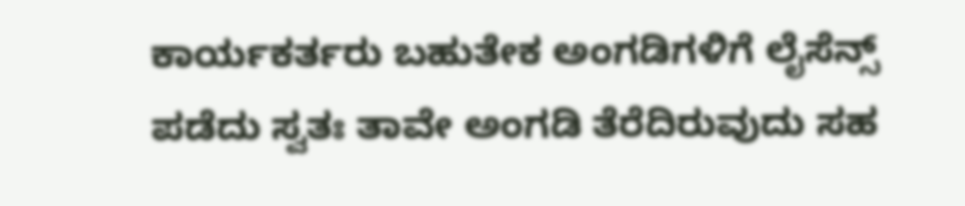ಕಾರ್ಯಕರ್ತರು ಬಹುತೇಕ ಅಂಗಡಿಗಳಿಗೆ ಲೈಸೆನ್ಸ್ ಪಡೆದು ಸ್ವತಃ ತಾವೇ ಅಂಗಡಿ ತೆರೆದಿರುವುದು ಸಹ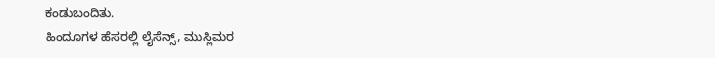ಕಂಡುಬಂದಿತು.
ಹಿಂದೂಗಳ ಹೆಸರಲ್ಲಿ ಲೈಸೆನ್ಸ್, ಮುಸ್ಲಿಮರ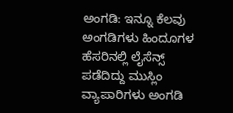ಅಂಗಡಿ: ಇನ್ನೂ ಕೆಲವು ಅಂಗಡಿಗಳು ಹಿಂದೂಗಳ ಹೆಸರಿನಲ್ಲಿ ಲೈಸೆನ್ಸ್ ಪಡೆದಿದ್ದು ಮುಸ್ಲಿಂ ವ್ಯಾಪಾರಿಗಳು ಅಂಗಡಿ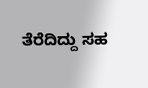ತೆರೆದಿದ್ದು ಸಹ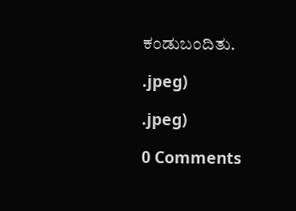ಕಂಡುಬಂದಿತು.

.jpeg)

.jpeg)

0 Comments